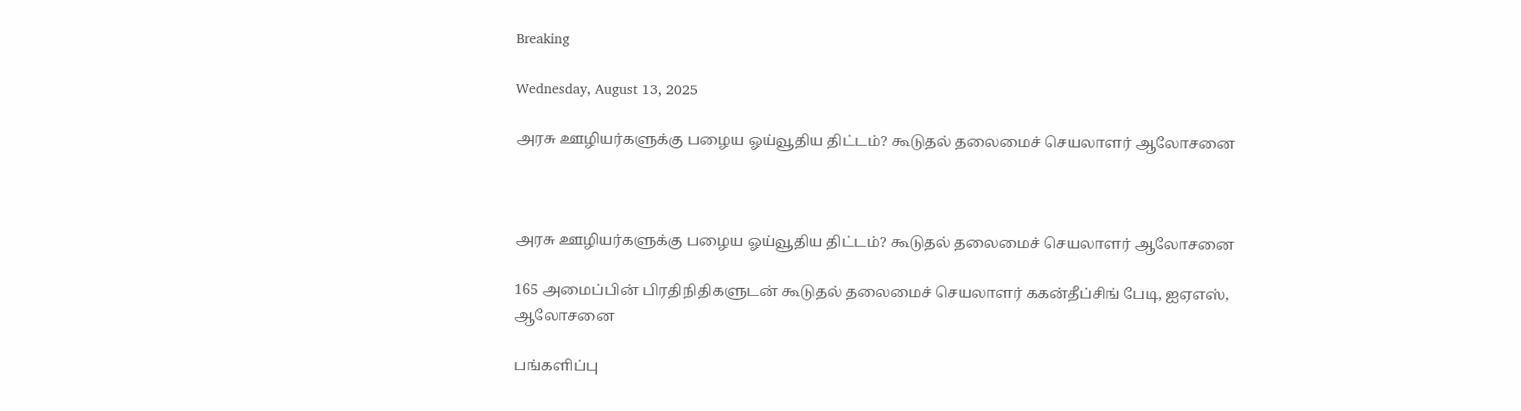Breaking

Wednesday, August 13, 2025

அரசு ஊழியர்களுக்கு பழைய ஓய்வூதிய திட்டம்? கூடுதல் தலைமைச் செயலாளர் ஆலோசனை



அரசு ஊழியர்களுக்கு பழைய ஓய்வூதிய திட்டம்? கூடுதல் தலைமைச் செயலாளர் ஆலோசனை

165 அமைப்பின் பிரதிநிதிகளுடன் கூடுதல் தலைமைச் செயலாளர் ககன்தீப்சிங் பேடி, ஐஏஎஸ், ஆலோசனை

பங்களிப்பு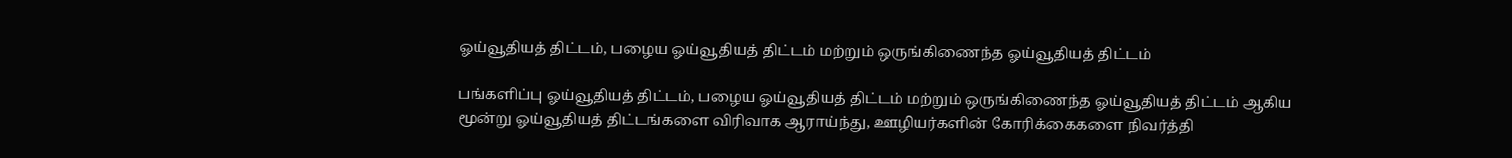ஓய்வூதியத் திட்டம், பழைய ஓய்வூதியத் திட்டம் மற்றும் ஒருங்கிணைந்த ஓய்வூதியத் திட்டம்

பங்களிப்பு ஓய்வூதியத் திட்டம், பழைய ஓய்வூதியத் திட்டம் மற்றும் ஒருங்கிணைந்த ஓய்வூதியத் திட்டம் ஆகிய மூன்று ஓய்வூதியத் திட்டங்களை விரிவாக ஆராய்ந்து, ஊழியர்களின் கோரிக்கைகளை நிவர்த்தி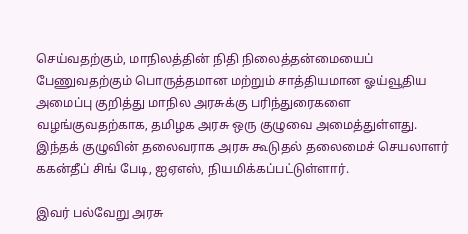செய்வதற்கும், மாநிலத்தின் நிதி நிலைத்தன்மையைப் பேணுவதற்கும் பொருத்தமான மற்றும் சாத்தியமான ஓய்வூதிய அமைப்பு குறித்து மாநில அரசுக்கு பரிந்துரைகளை வழங்குவதற்காக, தமிழக அரசு ஒரு குழுவை அமைத்துள்ளது. இந்தக் குழுவின் தலைவராக அரசு கூடுதல் தலைமைச் செயலாளர் ககன்தீப் சிங் பேடி, ஐஏஎஸ், நியமிக்கப்பட்டுள்ளார்.

இவர் பல்வேறு அரசு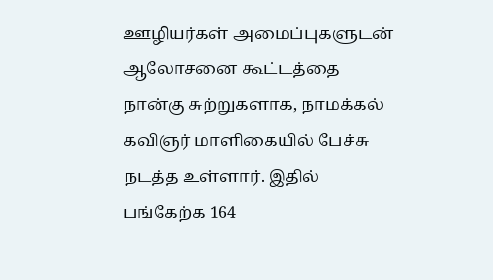ஊழியர்கள் அமைப்புகளுடன் ஆலோசனை கூட்டத்தை நான்கு சுற்றுகளாக, நாமக்கல் கவிஞர் மாளிகையில் பேச்சு நடத்த உள்ளார். இதில் பங்கேற்க 164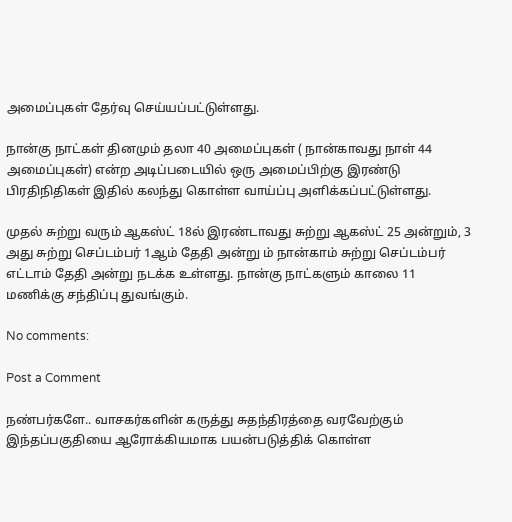அமைப்புகள் தேர்வு செய்யப்பட்டுள்ளது.

நான்கு நாட்கள் தினமும் தலா 40 அமைப்புகள் ( நான்காவது நாள் 44 அமைப்புகள்) என்ற அடிப்படையில் ஒரு அமைப்பிற்கு இரண்டு பிரதிநிதிகள் இதில் கலந்து கொள்ள வாய்ப்பு அளிக்கப்பட்டுள்ளது.

முதல் சுற்று வரும் ஆகஸ்ட் 18ல் இரண்டாவது சுற்று ஆகஸ்ட் 25 அன்றும், 3 அது சுற்று செப்டம்பர் 1ஆம் தேதி அன்று ம் நான்காம் சுற்று செப்டம்பர் எட்டாம் தேதி அன்று நடக்க உள்ளது. நான்கு நாட்களும் காலை 11 மணிக்கு சந்திப்பு துவங்கும்.

No comments:

Post a Comment

நண்பர்களே.. வாசகர்களின் கருத்து சுதந்திரத்தை வரவேற்கும் இந்தப்பகுதியை ஆரோக்கியமாக பயன்படுத்திக் கொள்ள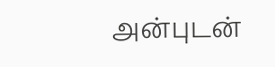அன்புடன்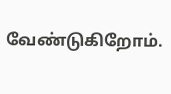வேண்டுகிறோம்.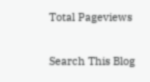Total Pageviews

Search This Blog